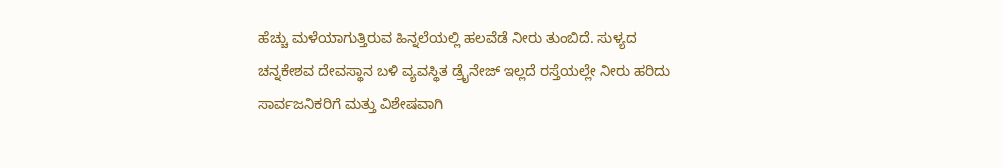ಹೆಚ್ಚು ಮಳೆಯಾಗುತ್ತಿರುವ ಹಿನ್ನಲೆಯಲ್ಲಿ ಹಲವೆಡೆ ನೀರು ತುಂಬಿದೆ. ಸುಳ್ಯದ ಚನ್ನಕೇಶವ ದೇವಸ್ಥಾನ ಬಳಿ ವ್ಯವಸ್ಥಿತ ಡ್ರೈನೇಜ್ ಇಲ್ಲದೆ ರಸ್ತೆಯಲ್ಲೇ ನೀರು ಹರಿದು ಸಾರ್ವಜನಿಕರಿಗೆ ಮತ್ತು ವಿಶೇಷವಾಗಿ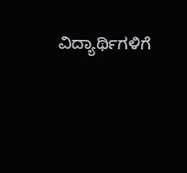ವಿದ್ಯಾರ್ಥಿಗಳಿಗೆ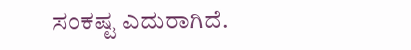ಸಂಕಷ್ಟ ಎದುರಾಗಿದೆ.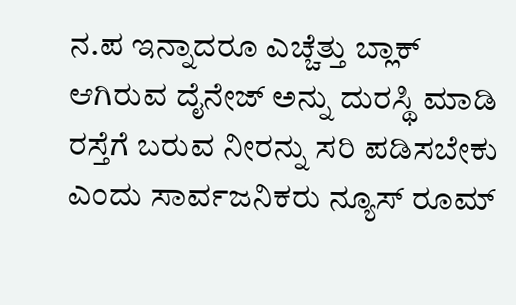ನ.ಪ ಇನ್ನಾದರೂ ಎಚ್ಚೆತ್ತು ಬ್ಲಾಕ್ ಆಗಿರುವ ದೈನೇಜ್ ಅನ್ನು ದುರಸ್ಥಿ ಮಾಡಿ ರಸ್ತೆಗೆ ಬರುವ ನೀರನ್ನು ಸರಿ ಪಡಿಸಬೇಕು ಎಂದು ಸಾರ್ವಜನಿಕರು ನ್ಯೂಸ್ ರೂಮ್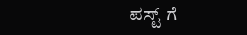ಪಸ್ಟ್ ಗೆ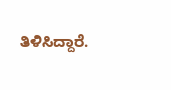ತಿಳಿಸಿದ್ದಾರೆ.